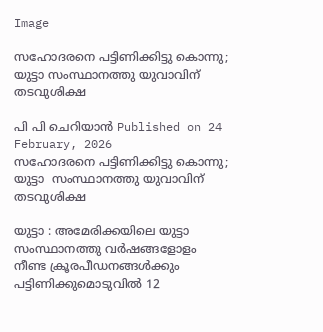Image

സഹോദരനെ പട്ടിണിക്കിട്ടു കൊന്നു; യുട്ടാ സംസ്ഥാനത്തു യുവാവിന് തടവുശിക്ഷ

പി പി ചെറിയാന്‍ Published on 24 February, 2026
സഹോദരനെ പട്ടിണിക്കിട്ടു കൊന്നു; യുട്ടാ  സംസ്ഥാനത്തു യുവാവിന് തടവുശിക്ഷ

യുട്ടാ : അമേരിക്കയിലെ യുട്ടാ  സംസ്ഥാനത്തു വര്‍ഷങ്ങളോളം നീണ്ട ക്രൂരപീഡനങ്ങള്‍ക്കും പട്ടിണിക്കുമൊടുവില്‍ 12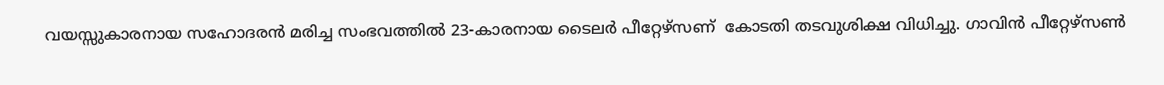വയസ്സുകാരനായ സഹോദരന്‍ മരിച്ച സംഭവത്തില്‍ 23-കാരനായ ടൈലര്‍ പീറ്റേഴ്‌സണ്  കോടതി തടവുശിക്ഷ വിധിച്ചു. ഗാവിന്‍ പീറ്റേഴ്‌സണ്‍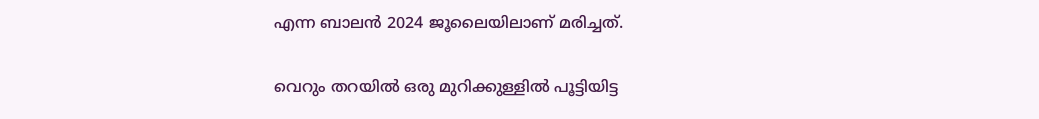എന്ന ബാലന്‍ 2024 ജൂലൈയിലാണ് മരിച്ചത്.

വെറും തറയില്‍ ഒരു മുറിക്കുള്ളില്‍ പൂട്ടിയിട്ട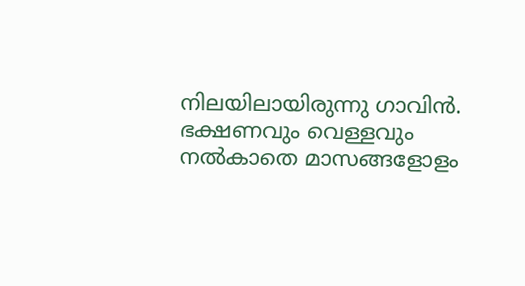നിലയിലായിരുന്നു ഗാവിന്‍. ഭക്ഷണവും വെള്ളവും നല്‍കാതെ മാസങ്ങളോളം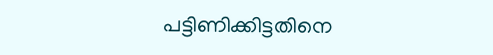പട്ടിണിക്കിട്ടതിനെ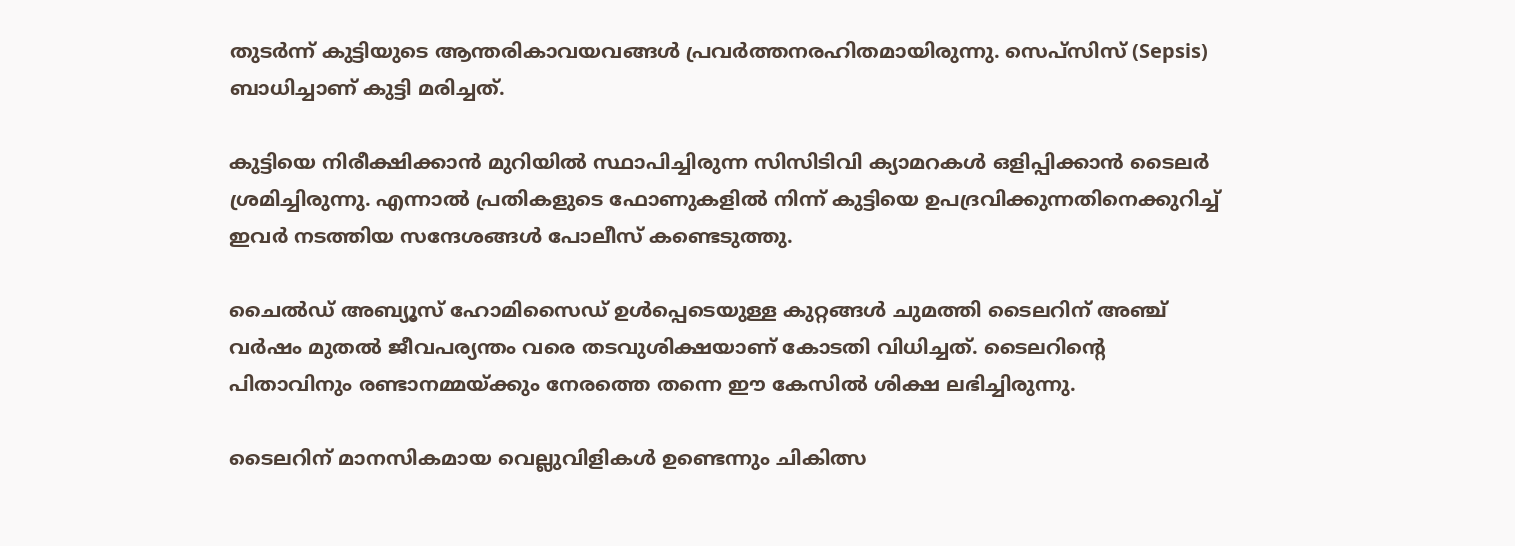തുടര്‍ന്ന് കുട്ടിയുടെ ആന്തരികാവയവങ്ങള്‍ പ്രവര്‍ത്തനരഹിതമായിരുന്നു. സെപ്‌സിസ് (Sepsis) ബാധിച്ചാണ് കുട്ടി മരിച്ചത്.

കുട്ടിയെ നിരീക്ഷിക്കാന്‍ മുറിയില്‍ സ്ഥാപിച്ചിരുന്ന സിസിടിവി ക്യാമറകള്‍ ഒളിപ്പിക്കാന്‍ ടൈലര്‍ ശ്രമിച്ചിരുന്നു. എന്നാല്‍ പ്രതികളുടെ ഫോണുകളില്‍ നിന്ന് കുട്ടിയെ ഉപദ്രവിക്കുന്നതിനെക്കുറിച്ച് ഇവര്‍ നടത്തിയ സന്ദേശങ്ങള്‍ പോലീസ് കണ്ടെടുത്തു.

ചൈല്‍ഡ് അബ്യൂസ് ഹോമിസൈഡ് ഉള്‍പ്പെടെയുള്ള കുറ്റങ്ങള്‍ ചുമത്തി ടൈലറിന് അഞ്ച് വര്‍ഷം മുതല്‍ ജീവപര്യന്തം വരെ തടവുശിക്ഷയാണ് കോടതി വിധിച്ചത്. ടൈലറിന്റെ പിതാവിനും രണ്ടാനമ്മയ്ക്കും നേരത്തെ തന്നെ ഈ കേസില്‍ ശിക്ഷ ലഭിച്ചിരുന്നു.

ടൈലറിന് മാനസികമായ വെല്ലുവിളികള്‍ ഉണ്ടെന്നും ചികിത്സ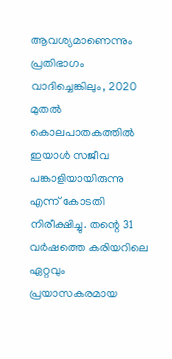ആവശ്യമാണെന്നും പ്രതിഭാഗം വാദിച്ചെങ്കിലും, 2020 മുതല്‍ കൊലപാതകത്തില്‍ ഇയാള്‍ സജീവ പങ്കാളിയായിരുന്നു എന്ന് കോടതി നിരീക്ഷിച്ചു. തന്റെ 31 വര്‍ഷത്തെ കരിയറിലെ ഏറ്റവും പ്രയാസകരമായ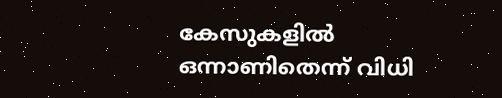കേസുകളില്‍ ഒന്നാണിതെന്ന് വിധി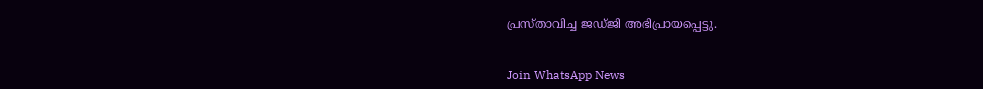പ്രസ്താവിച്ച ജഡ്ജി അഭിപ്രായപ്പെട്ടു.


Join WhatsApp News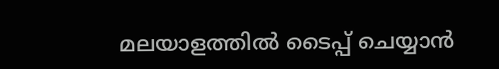മലയാളത്തില്‍ ടൈപ്പ് ചെയ്യാന്‍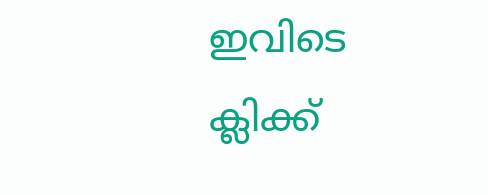ഇവിടെ ക്ലിക്ക്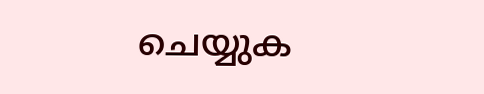ചെയ്യുക